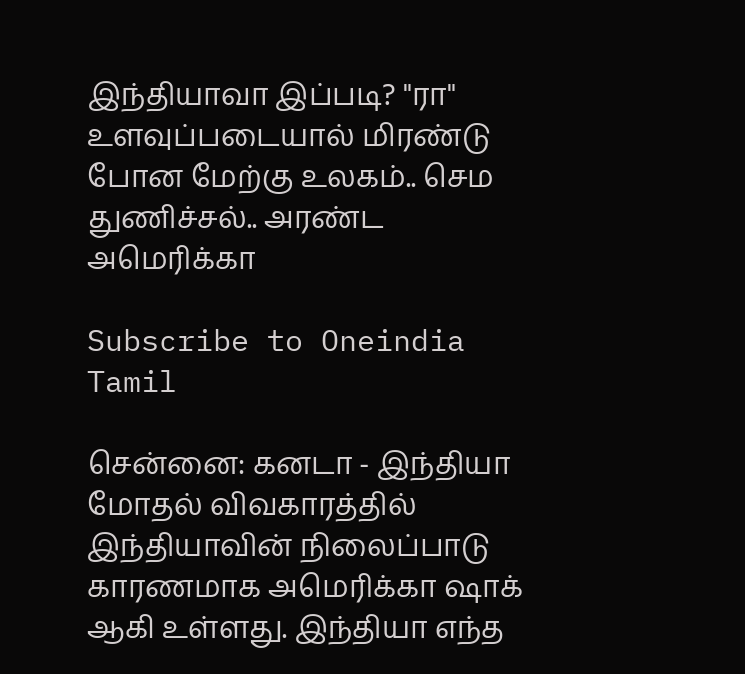இந்தியாவா இப்படி? "ரா" உளவுப்படையால் மிரண்டு போன மேற்கு உலகம்.. செம துணிச்சல்.. அரண்ட அமெரிக்கா

Subscribe to Oneindia Tamil

சென்னை: கனடா - இந்தியா மோதல் விவகாரத்தில் இந்தியாவின் நிலைப்பாடு காரணமாக அமெரிக்கா ஷாக் ஆகி உள்ளது. இந்தியா எந்த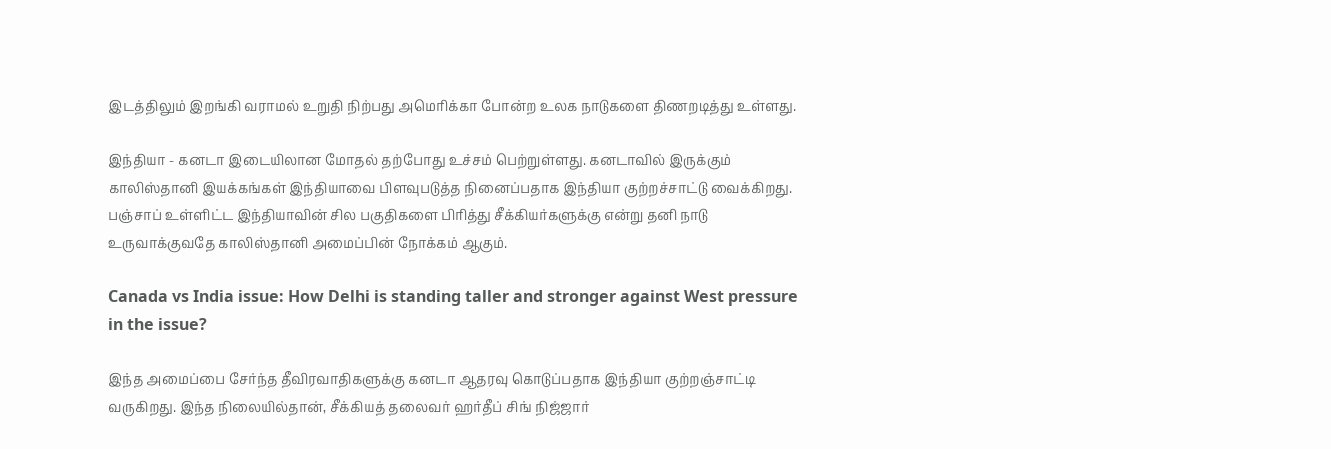இடத்திலும் இறங்கி வராமல் உறுதி நிற்பது அமெரிக்கா போன்ற உலக நாடுகளை திணறடித்து உள்ளது.

இந்தியா - கனடா இடையிலான மோதல் தற்போது உச்சம் பெற்றுள்ளது. கனடாவில் இருக்கும் காலிஸ்தானி இயக்கங்கள் இந்தியாவை பிளவுபடுத்த நினைப்பதாக இந்தியா குற்றச்சாட்டு வைக்கிறது. பஞ்சாப் உள்ளிட்ட இந்தியாவின் சில பகுதிகளை பிரித்து சீக்கியர்களுக்கு என்று தனி நாடு உருவாக்குவதே காலிஸ்தானி அமைப்பின் நோக்கம் ஆகும்.

Canada vs India issue: How Delhi is standing taller and stronger against West pressure in the issue?

இந்த அமைப்பை சேர்ந்த தீவிரவாதிகளுக்கு கனடா ஆதரவு கொடுப்பதாக இந்தியா குற்றஞ்சாட்டி வருகிறது. இந்த நிலையில்தான், சீக்கியத் தலைவர் ஹர்தீப் சிங் நிஜ்ஜார்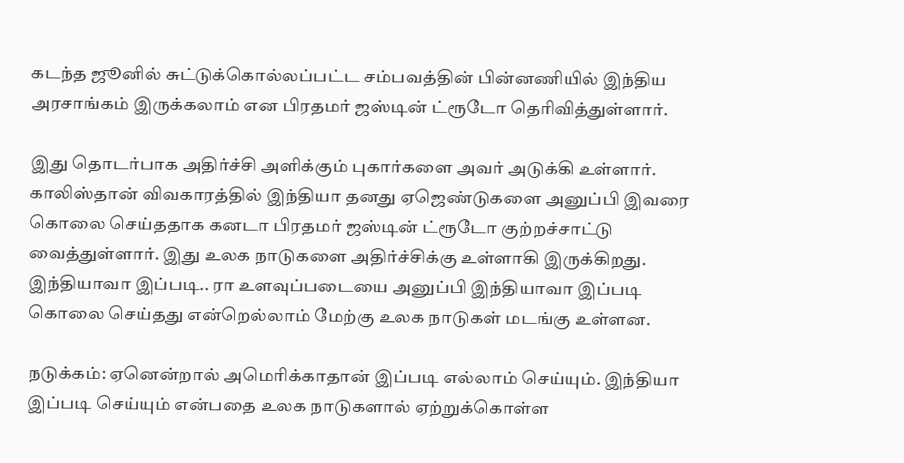கடந்த ஜூனில் சுட்டுக்கொல்லப்பட்ட சம்பவத்தின் பின்னணியில் இந்திய அரசாங்கம் இருக்கலாம் என பிரதமர் ஜஸ்டின் ட்ரூடோ தெரிவித்துள்ளார்.

இது தொடர்பாக அதிர்ச்சி அளிக்கும் புகார்களை அவர் அடுக்கி உள்ளார். காலிஸ்தான் விவகாரத்தில் இந்தியா தனது ஏஜெண்டுகளை அனுப்பி இவரை கொலை செய்ததாக கனடா பிரதமர் ஜஸ்டின் ட்ரூடோ குற்றச்சாட்டு வைத்துள்ளார். இது உலக நாடுகளை அதிர்ச்சிக்கு உள்ளாகி இருக்கிறது. இந்தியாவா இப்படி.. ரா உளவுப்படையை அனுப்பி இந்தியாவா இப்படி கொலை செய்தது என்றெல்லாம் மேற்கு உலக நாடுகள் மடங்கு உள்ளன.

நடுக்கம்: ஏனென்றால் அமெரிக்காதான் இப்படி எல்லாம் செய்யும். இந்தியா இப்படி செய்யும் என்பதை உலக நாடுகளால் ஏற்றுக்கொள்ள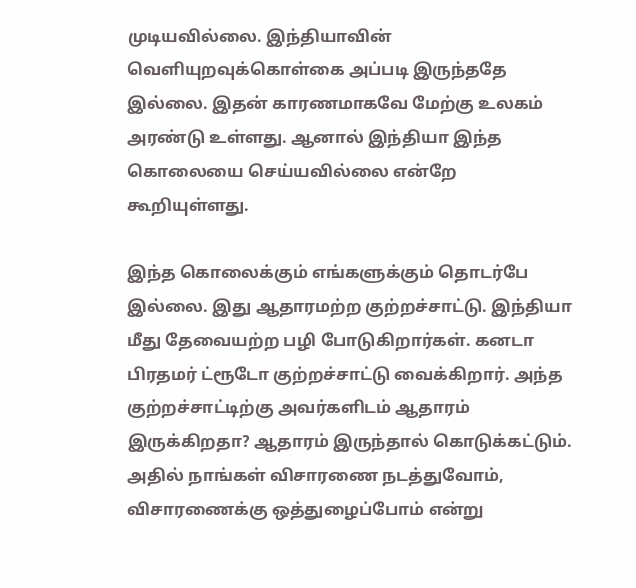முடியவில்லை. இந்தியாவின் வெளியுறவுக்கொள்கை அப்படி இருந்ததே இல்லை. இதன் காரணமாகவே மேற்கு உலகம் அரண்டு உள்ளது. ஆனால் இந்தியா இந்த கொலையை செய்யவில்லை என்றே கூறியுள்ளது.

இந்த கொலைக்கும் எங்களுக்கும் தொடர்பே இல்லை. இது ஆதாரமற்ற குற்றச்சாட்டு. இந்தியா மீது தேவையற்ற பழி போடுகிறார்கள். கனடா பிரதமர் ட்ரூடோ குற்றச்சாட்டு வைக்கிறார். அந்த குற்றச்சாட்டிற்கு அவர்களிடம் ஆதாரம் இருக்கிறதா? ஆதாரம் இருந்தால் கொடுக்கட்டும். அதில் நாங்கள் விசாரணை நடத்துவோம், விசாரணைக்கு ஒத்துழைப்போம் என்று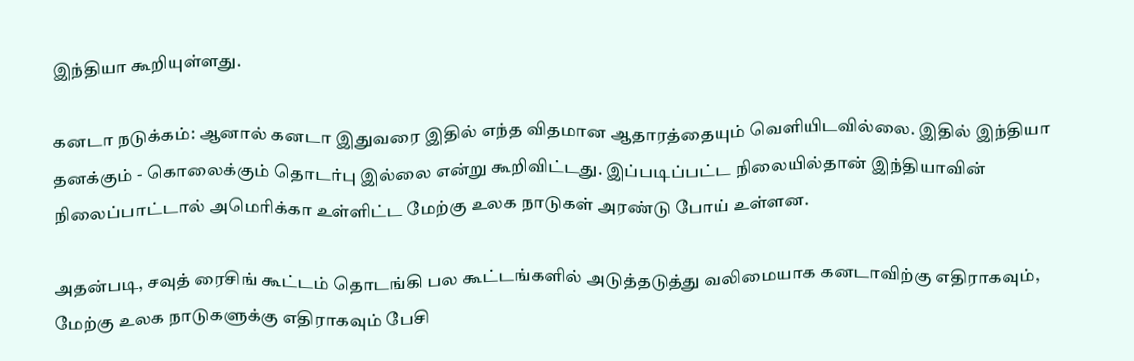இந்தியா கூறியுள்ளது.

கனடா நடுக்கம்: ஆனால் கனடா இதுவரை இதில் எந்த விதமான ஆதாரத்தையும் வெளியிடவில்லை. இதில் இந்தியா தனக்கும் - கொலைக்கும் தொடர்பு இல்லை என்று கூறிவிட்டது. இப்படிப்பட்ட நிலையில்தான் இந்தியாவின் நிலைப்பாட்டால் அமெரிக்கா உள்ளிட்ட மேற்கு உலக நாடுகள் அரண்டு போய் உள்ளன.

அதன்படி, சவுத் ரைசிங் கூட்டம் தொடங்கி பல கூட்டங்களில் அடுத்தடுத்து வலிமையாக கனடாவிற்கு எதிராகவும், மேற்கு உலக நாடுகளுக்கு எதிராகவும் பேசி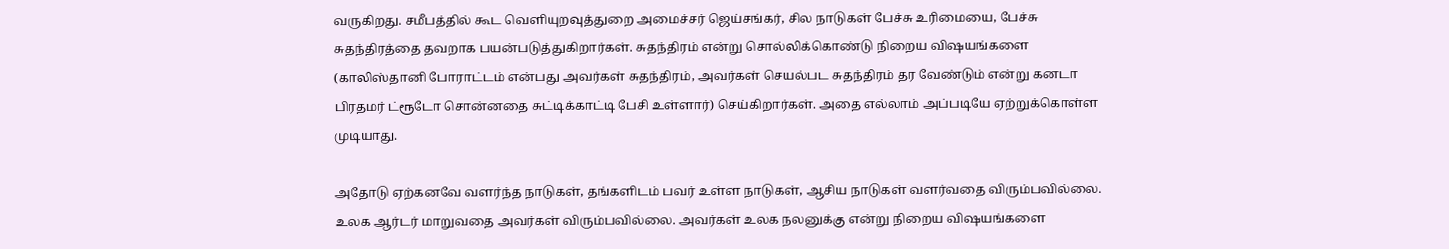வருகிறது. சமீபத்தில் கூட வெளியுறவுத்துறை அமைச்சர் ஜெய்சங்கர், சில நாடுகள் பேச்சு உரிமையை, பேச்சு சுதந்திரத்தை தவறாக பயன்படுத்துகிறார்கள். சுதந்திரம் என்று சொல்லிக்கொண்டு நிறைய விஷயங்களை (காலிஸ்தானி போராட்டம் என்பது அவர்கள் சுதந்திரம், அவர்கள் செயல்பட சுதந்திரம் தர வேண்டும் என்று கனடா பிரதமர் ட்ரூடோ சொன்னதை சுட்டிக்காட்டி பேசி உள்ளார்) செய்கிறார்கள். அதை எல்லாம் அப்படியே ஏற்றுக்கொள்ள முடியாது.

அதோடு ஏற்கனவே வளர்ந்த நாடுகள், தங்களிடம் பவர் உள்ள நாடுகள், ஆசிய நாடுகள் வளர்வதை விரும்பவில்லை. உலக ஆர்டர் மாறுவதை அவர்கள் விரும்பவில்லை. அவர்கள் உலக நலனுக்கு என்று நிறைய விஷயங்களை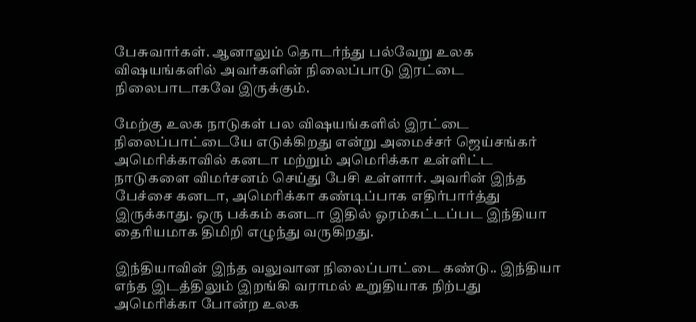பேசுவார்கள். ஆனாலும் தொடர்ந்து பல்வேறு உலக விஷயங்களில் அவர்களின் நிலைப்பாடு இரட்டை நிலைபாடாகவே இருக்கும்.

மேற்கு உலக நாடுகள் பல விஷயங்களில் இரட்டை நிலைப்பாட்டையே எடுக்கிறது என்று அமைச்சர் ஜெய்சங்கர் அமெரிக்காவில் கனடா மற்றும் அமெரிக்கா உள்ளிட்ட நாடுகளை விமர்சனம் செய்து பேசி உள்ளார். அவரின் இந்த பேச்சை கனடா, அமெரிக்கா கண்டிப்பாக எதிர்பார்த்து இருக்காது. ஒரு பக்கம் கனடா இதில் ஓரம்கட்டப்பட இந்தியா தைரியமாக திமிறி எழுந்து வருகிறது.

இந்தியாவின் இந்த வலுவான நிலைப்பாட்டை கண்டு.. இந்தியா எந்த இடத்திலும் இறங்கி வராமல் உறுதியாக நிற்பது அமெரிக்கா போன்ற உலக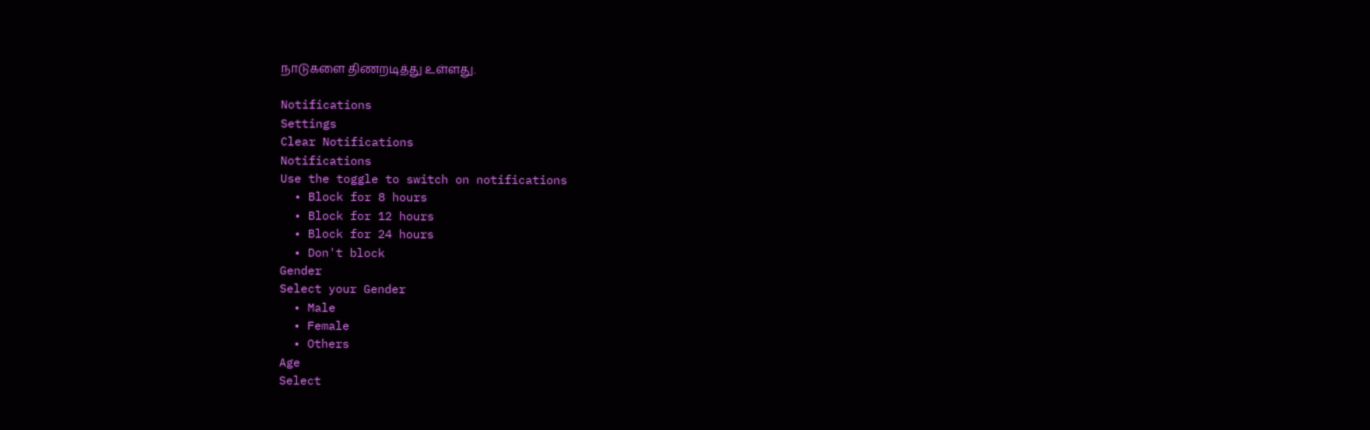நாடுகளை திணறடித்து உள்ளது.

Notifications
Settings
Clear Notifications
Notifications
Use the toggle to switch on notifications
  • Block for 8 hours
  • Block for 12 hours
  • Block for 24 hours
  • Don't block
Gender
Select your Gender
  • Male
  • Female
  • Others
Age
Select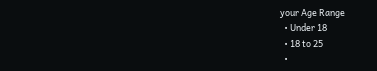your Age Range
  • Under 18
  • 18 to 25
  •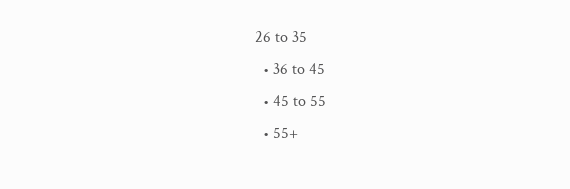26 to 35
  • 36 to 45
  • 45 to 55
  • 55+